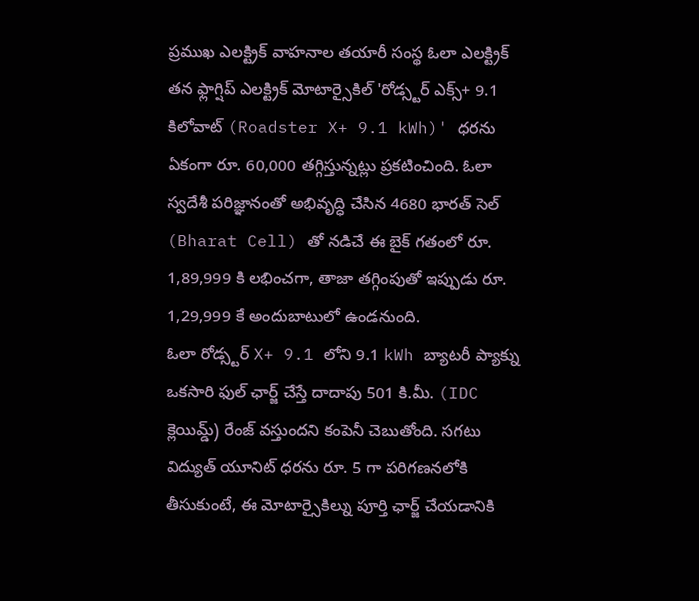ప్రముఖ ఎలక్ట్రిక్ వాహనాల తయారీ సంస్థ ఓలా ఎలక్ట్రిక్ తన ఫ్లాగ్షిప్ ఎలక్ట్రిక్ మోటార్సైకిల్ 'రోడ్స్టర్ ఎక్స్+ 9.1 కిలోవాట్ (Roadster X+ 9.1 kWh)' ధరను ఏకంగా రూ. 60,000 తగ్గిస్తున్నట్లు ప్రకటించింది. ఓలా స్వదేశీ పరిజ్ఞానంతో అభివృద్ధి చేసిన 4680 భారత్ సెల్ (Bharat Cell) తో నడిచే ఈ బైక్ గతంలో రూ. 1,89,999 కి లభించగా, తాజా తగ్గింపుతో ఇప్పుడు రూ. 1,29,999 కే అందుబాటులో ఉండనుంది.
ఓలా రోడ్స్టర్ X+ 9.1 లోని 9.1 kWh బ్యాటరీ ప్యాక్ను ఒకసారి ఫుల్ ఛార్జ్ చేస్తే దాదాపు 501 కి.మీ. (IDC క్లెయిమ్డ్) రేంజ్ వస్తుందని కంపెనీ చెబుతోంది. సగటు విద్యుత్ యూనిట్ ధరను రూ. 5 గా పరిగణనలోకి తీసుకుంటే, ఈ మోటార్సైకిల్ను పూర్తి ఛార్జ్ చేయడానికి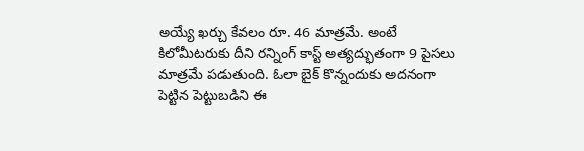అయ్యే ఖర్చు కేవలం రూ. 46 మాత్రమే. అంటే కిలోమీటరుకు దీని రన్నింగ్ కాస్ట్ అత్యద్భుతంగా 9 పైసలు మాత్రమే పడుతుంది. ఓలా బైక్ కొన్నందుకు అదనంగా పెట్టిన పెట్టుబడిని ఈ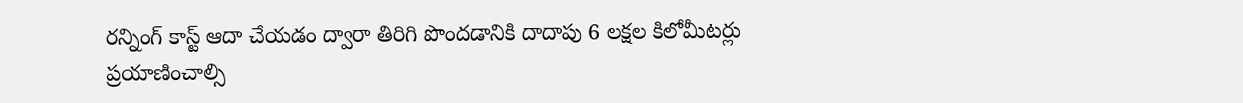రన్నింగ్ కాస్ట్ ఆదా చేయడం ద్వారా తిరిగి పొందడానికి దాదాపు 6 లక్షల కిలోమీటర్లు ప్రయాణించాల్సి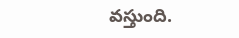వస్తుంది.